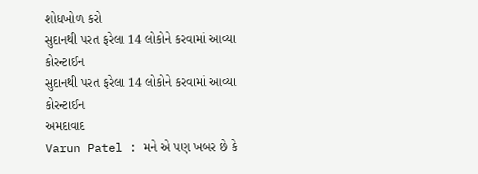શોધખોળ કરો
સુદાનથી પરત ફરેલા 14 લોકોને કરવામાં આવ્યા કોરન્ટાઈન
સુદાનથી પરત ફરેલા 14 લોકોને કરવામાં આવ્યા કોરન્ટાઈન
અમદાવાદ
Varun Patel : મને એ પણ ખબર છે કે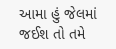આમા હું જેલમાં જઈશ તો તમે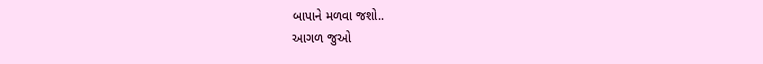બાપાને મળવા જશો..
આગળ જુઓ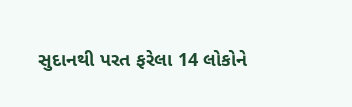સુદાનથી પરત ફરેલા 14 લોકોને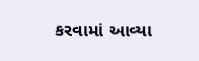કરવામાં આવ્યા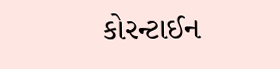કોરન્ટાઈન